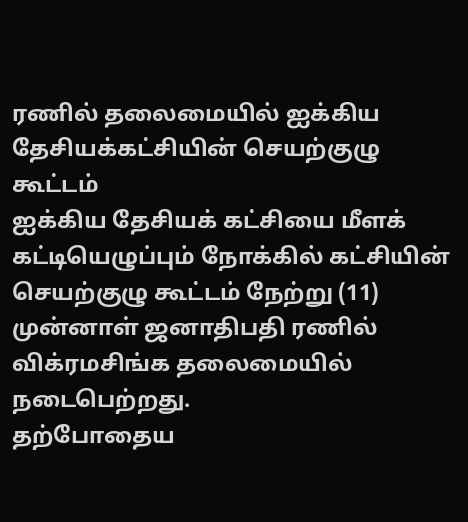ரணில் தலைமையில் ஐக்கிய தேசியக்கட்சியின் செயற்குழு கூட்டம்
ஐக்கிய தேசியக் கட்சியை மீளக் கட்டியெழுப்பும் நோக்கில் கட்சியின் செயற்குழு கூட்டம் நேற்று (11) முன்னாள் ஜனாதிபதி ரணில் விக்ரமசிங்க தலைமையில் நடைபெற்றது.
தற்போதைய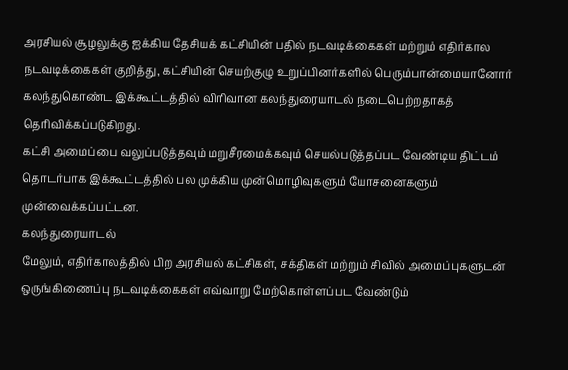அரசியல் சூழலுக்கு ஐக்கிய தேசியக் கட்சியின் பதில் நடவடிக்கைகள் மற்றும் எதிர்கால நடவடிக்கைகள் குறித்து, கட்சியின் செயற்குழு உறுப்பினர்களில் பெரும்பான்மையானோர் கலந்துகொண்ட இக்கூட்டத்தில் விரிவான கலந்துரையாடல் நடைபெற்றதாகத் தெரிவிக்கப்படுகிறது.
கட்சி அமைப்பை வலுப்படுத்தவும் மறுசீரமைக்கவும் செயல்படுத்தப்பட வேண்டிய திட்டம் தொடர்பாக இக்கூட்டத்தில் பல முக்கிய முன்மொழிவுகளும் யோசனைகளும் முன்வைக்கப்பட்டன.
கலந்துரையாடல்
மேலும், எதிர்காலத்தில் பிற அரசியல் கட்சிகள், சக்திகள் மற்றும் சிவில் அமைப்புகளுடன் ஒருங்கிணைப்பு நடவடிக்கைகள் எவ்வாறு மேற்கொள்ளப்பட வேண்டும்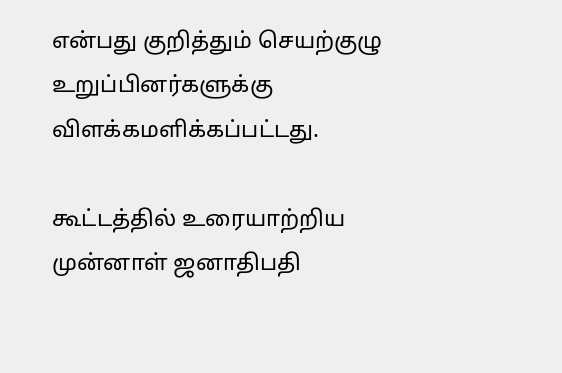என்பது குறித்தும் செயற்குழு உறுப்பினர்களுக்கு விளக்கமளிக்கப்பட்டது.

கூட்டத்தில் உரையாற்றிய முன்னாள் ஜனாதிபதி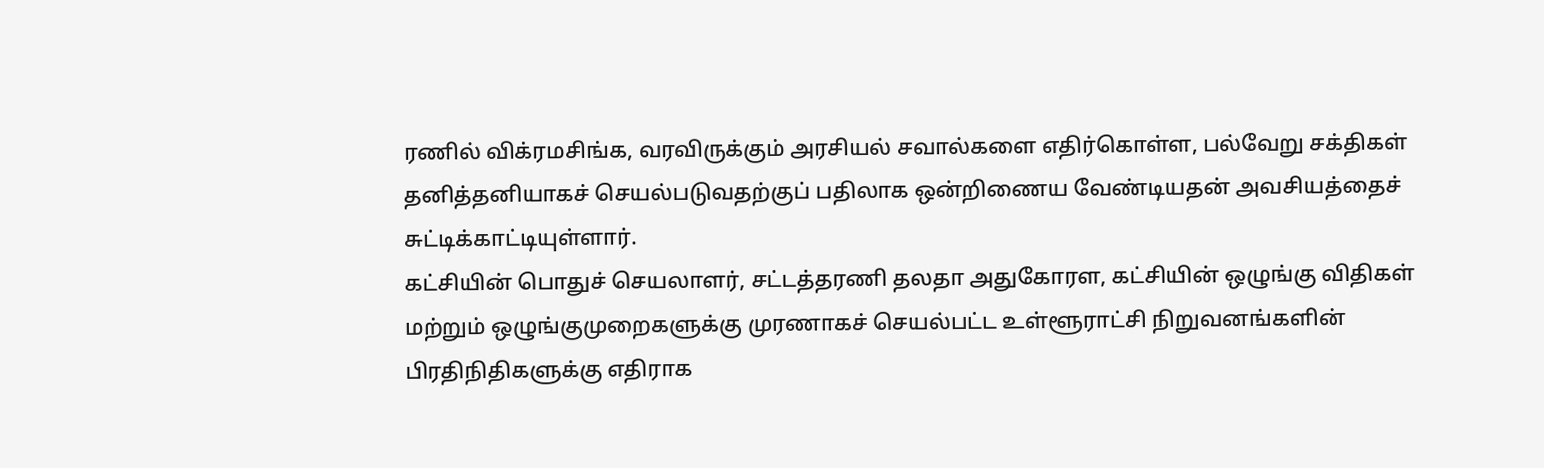ரணில் விக்ரமசிங்க, வரவிருக்கும் அரசியல் சவால்களை எதிர்கொள்ள, பல்வேறு சக்திகள் தனித்தனியாகச் செயல்படுவதற்குப் பதிலாக ஒன்றிணைய வேண்டியதன் அவசியத்தைச் சுட்டிக்காட்டியுள்ளார்.
கட்சியின் பொதுச் செயலாளர், சட்டத்தரணி தலதா அதுகோரள, கட்சியின் ஒழுங்கு விதிகள் மற்றும் ஒழுங்குமுறைகளுக்கு முரணாகச் செயல்பட்ட உள்ளூராட்சி நிறுவனங்களின் பிரதிநிதிகளுக்கு எதிராக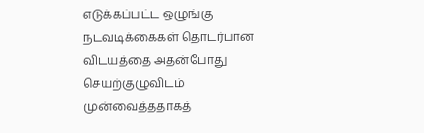எடுக்கப்பட்ட ஒழுங்கு நடவடிக்கைகள் தொடர்பான விடயத்தை அதன்போது செயற்குழுவிடம் முன்வைத்ததாகத்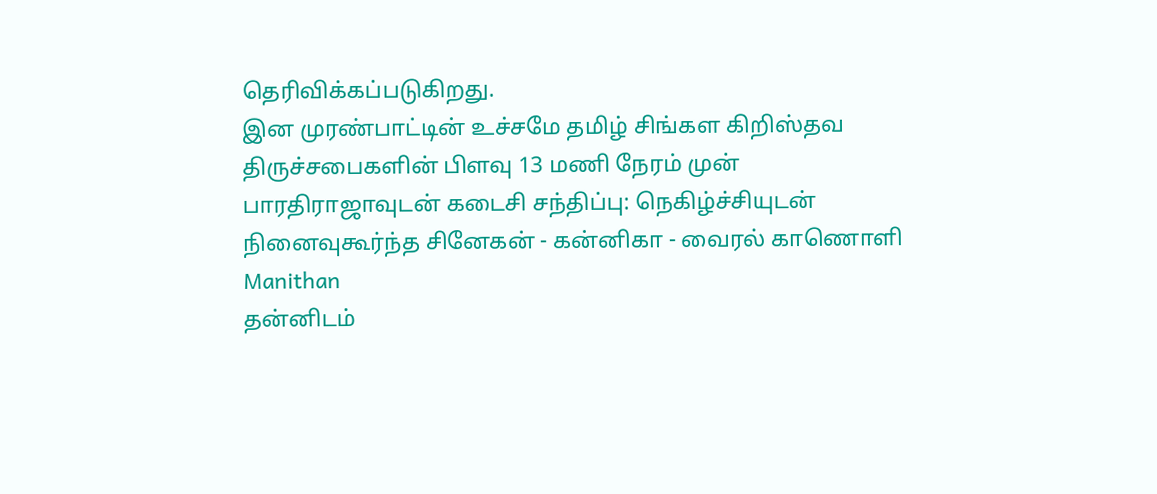தெரிவிக்கப்படுகிறது.
இன முரண்பாட்டின் உச்சமே தமிழ் சிங்கள கிறிஸ்தவ திருச்சபைகளின் பிளவு 13 மணி நேரம் முன்
பாரதிராஜாவுடன் கடைசி சந்திப்பு: நெகிழ்ச்சியுடன் நினைவுகூர்ந்த சினேகன் - கன்னிகா - வைரல் காணொளி Manithan
தன்னிடம்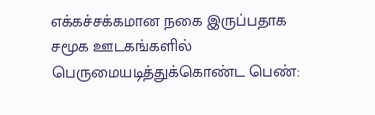எக்கச்சக்கமான நகை இருப்பதாக சமூக ஊடகங்களில் பெருமையடித்துக்கொண்ட பெண்: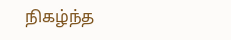நிகழ்ந்த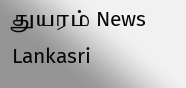துயரம் News Lankasri